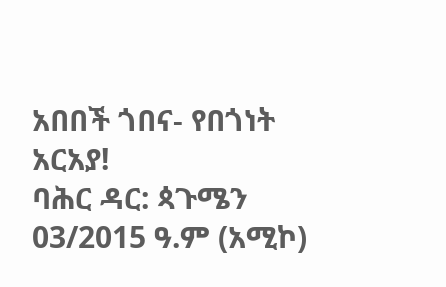አበበች ጎበና- የበጎነት አርአያ!
ባሕር ዳር: ጳጉሜን 03/2015 ዓ.ም (አሚኮ)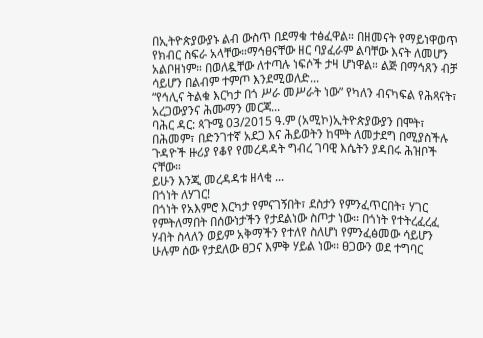በኢትዮጵያውያኑ ልብ ውስጥ በደማቁ ተፅፈዋል። በዘመናት የማይነዋወጥ የክብር ስፍራ አላቸው።ማኅፀናቸው ዘር ባያፈራም ልባቸው እናት ለመሆን አልቦዘነም። በወለዷቸው ለተጣሉ ነፍሶች ታዛ ሆነዋል። ልጅ በማኅጸን ብቻ ሳይሆን በልብም ተምጦ እንደሚወለድ...
“የኅሊና ትልቁ እርካታ በጎ ሥራ መሥራት ነው” የካለን ብናካፍል የሕጻናት፣ አረጋውያንና ሕሙማን መርጃ...
ባሕር ዳር: ጳጉሜ 03/2015 ዓ.ም (አሚኮ)ኢትዮጵያውያን በሞት፣ በሕመም፣ በድንገተኛ አደጋ እና ሕይወትን ከሞት ለመታደግ በሚያስችሉ ጉዳዮች ዙሪያ የቆየ የመረዳዳት ግብረ ገባዊ እሴትን ያዳበሩ ሕዝቦች ናቸው።
ይሁን እንጂ መረዳዳቱ ዘላቂ ...
በጎነት ለሃገር!
በጎነት የአእምሮ እርካታ የምናገኝበት፣ ደስታን የምንፈጥርበት፣ ሃገር የምትለማበት በሰውነታችን የታደልነው ስጦታ ነው፡፡ በጎነት የተትረፈረፈ ሃብት ስላለን ወይም አቅማችን የተለየ ስለሆነ የምንፈፅመው ሳይሆን ሁሉም ሰው የታደለው ፀጋና እምቅ ሃይል ነው፡፡ ፀጋውን ወደ ተግባር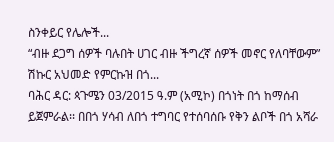ስንቀይር የሌሎች...
“ብዙ ደጋግ ሰዎች ባሉበት ሀገር ብዙ ችግረኛ ሰዎች መኖር የለባቸውም” ሽኩር አህመድ የምርኩዝ በጎ...
ባሕር ዳር: ጳጉሜን 03/2015 ዓ.ም (አሚኮ) በጎነት በጎ ከማሰብ ይጀምራል፡፡ በበጎ ሃሳብ ለበጎ ተግባር የተሰባሰቡ የቅን ልቦች በጎ አሻራ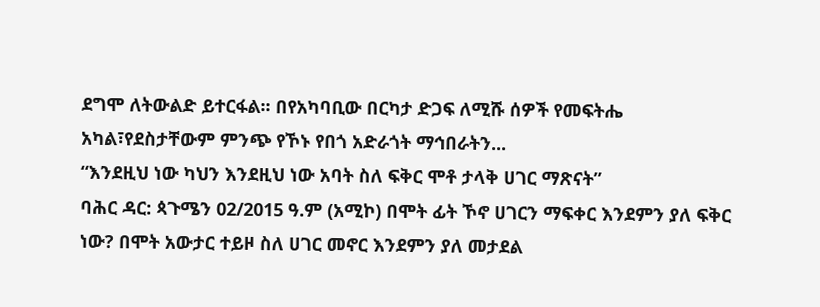ደግሞ ለትውልድ ይተርፋል፡፡ በየአካባቢው በርካታ ድጋፍ ለሚሹ ሰዎች የመፍትሔ አካል፣የደስታቸውም ምንጭ የኾኑ የበጎ አድራጎት ማኅበራትን...
“እንደዚህ ነው ካህን እንደዚህ ነው አባት ስለ ፍቅር ሞቶ ታላቅ ሀገር ማጽናት”
ባሕር ዳር: ጳጉሜን 02/2015 ዓ.ም (አሚኮ) በሞት ፊት ኾኖ ሀገርን ማፍቀር እንደምን ያለ ፍቅር ነው? በሞት አውታር ተይዞ ስለ ሀገር መኖር እንደምን ያለ መታደል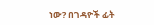ነው? በገዳዮች ፊት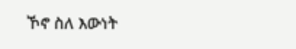ኾኖ ስለ እውነት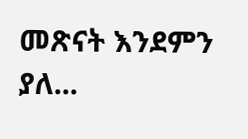መጽናት እንደምን ያለ...